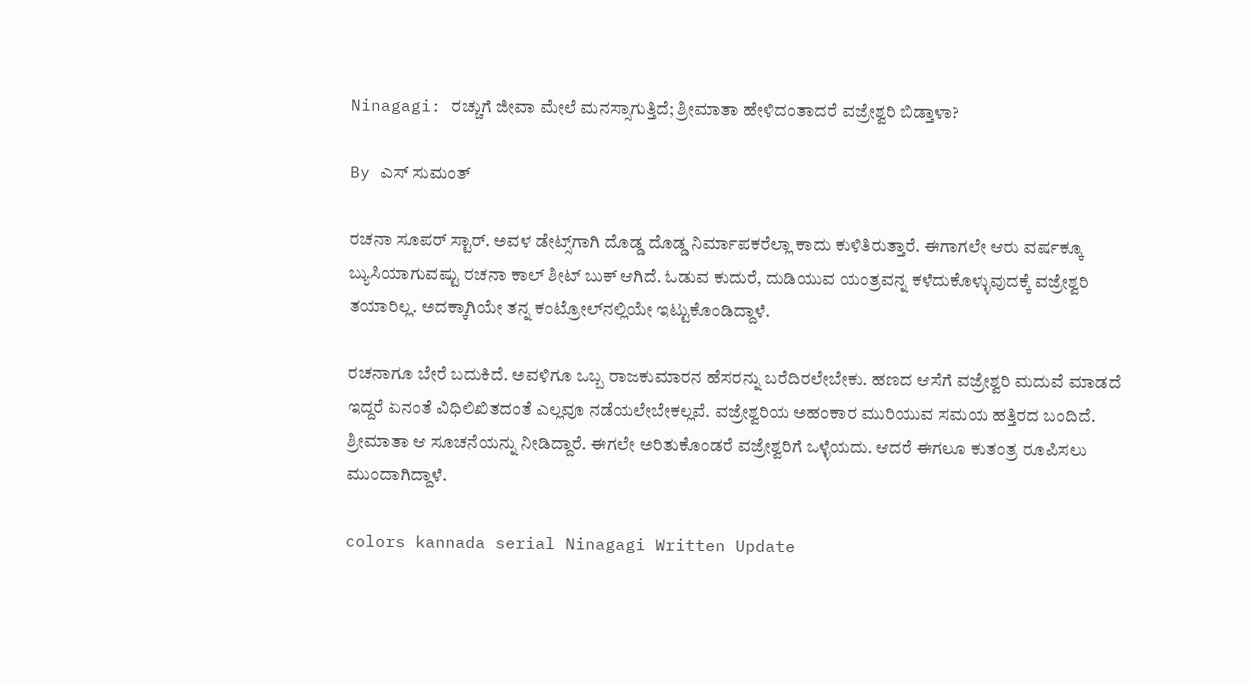Ninagagi: ರಚ್ಚುಗೆ ಜೀವಾ ಮೇಲೆ ಮನಸ್ಸಾಗುತ್ತಿದೆ‌; ಶ್ರೀಮಾತಾ ಹೇಳಿದಂತಾದರೆ ವಜ್ರೇಶ್ವರಿ ಬಿಡ್ತಾಳಾ?

By ಎಸ್ ಸುಮಂತ್

ರಚನಾ ಸೂಪರ್ ಸ್ಟಾರ್. ಅವಳ ಡೇಟ್ಸ್‌ಗಾಗಿ ದೊಡ್ಡ ದೊಡ್ಡ ನಿರ್ಮಾಪಕರೆಲ್ಲಾ ಕಾದು ಕುಳಿತಿರುತ್ತಾರೆ. ಈಗಾಗಲೇ ಆರು ವರ್ಷಕ್ಕೂ ಬ್ಯುಸಿಯಾಗುವಷ್ಟು ರಚನಾ ಕಾಲ್ ಶೀಟ್ ಬುಕ್ ಆಗಿದೆ. ಓಡುವ ಕುದುರೆ, ದುಡಿಯುವ ಯಂತ್ರವನ್ನ ಕಳೆದುಕೊಳ್ಳುವುದಕ್ಕೆ ವಜ್ರೇಶ್ವರಿ ತಯಾರಿಲ್ಲ. ಅದಕ್ಕಾಗಿಯೇ ತನ್ನ ಕಂಟ್ರೋಲ್‌ನಲ್ಲಿಯೇ ಇಟ್ಟುಕೊಂಡಿದ್ದಾಳೆ.

ರಚನಾಗೂ ಬೇರೆ ಬದುಕಿದೆ. ಅವಳಿಗೂ ಒಬ್ಬ ರಾಜಕುಮಾರನ ಹೆಸರನ್ನು ಬರೆದಿರಲೇಬೇಕು. ಹಣದ ಆಸೆಗೆ ವಜ್ರೇಶ್ವರಿ ಮದುವೆ ಮಾಡದೆ ಇದ್ದರೆ ಏನಂತೆ ವಿಧಿಲಿಖಿತದಂತೆ ಎಲ್ಲವೂ ನಡೆಯಲೇಬೇಕಲ್ಲವೆ. ವಜ್ರೇಶ್ವರಿಯ ಅಹಂಕಾರ ಮುರಿಯುವ ಸಮಯ ಹತ್ತಿರದ ಬಂದಿದೆ. ಶ್ರೀಮಾತಾ ಆ ಸೂಚನೆಯನ್ನು ನೀಡಿದ್ದಾರೆ. ಈಗಲೇ ಅರಿತುಕೊಂಡರೆ ವಜ್ರೇಶ್ವರಿಗೆ ಒಳ್ಳೆಯದು. ಆದರೆ ಈಗಲೂ ಕುತಂತ್ರ ರೂಪಿಸಲು ಮುಂದಾಗಿದ್ದಾಳೆ.

colors kannada serial Ninagagi Written Update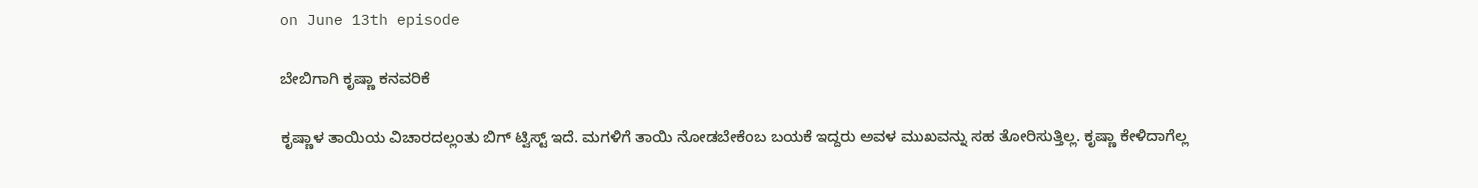on June 13th episode

ಬೇಬಿಗಾಗಿ ಕೃಷ್ಣಾ ಕನವರಿಕೆ

ಕೃಷ್ಣಾಳ ತಾಯಿಯ ವಿಚಾರದಲ್ಲಂತು ಬಿಗ್ ಟ್ವಿಸ್ಟ್ ಇದೆ. ಮಗಳಿಗೆ ತಾಯಿ ನೋಡಬೇಕೆಂಬ ಬಯಕೆ ಇದ್ದರು ಅವಳ ಮುಖವನ್ನು ಸಹ ತೋರಿಸುತ್ತಿಲ್ಲ. ಕೃಷ್ಣಾ ಕೇಳಿದಾಗೆಲ್ಲ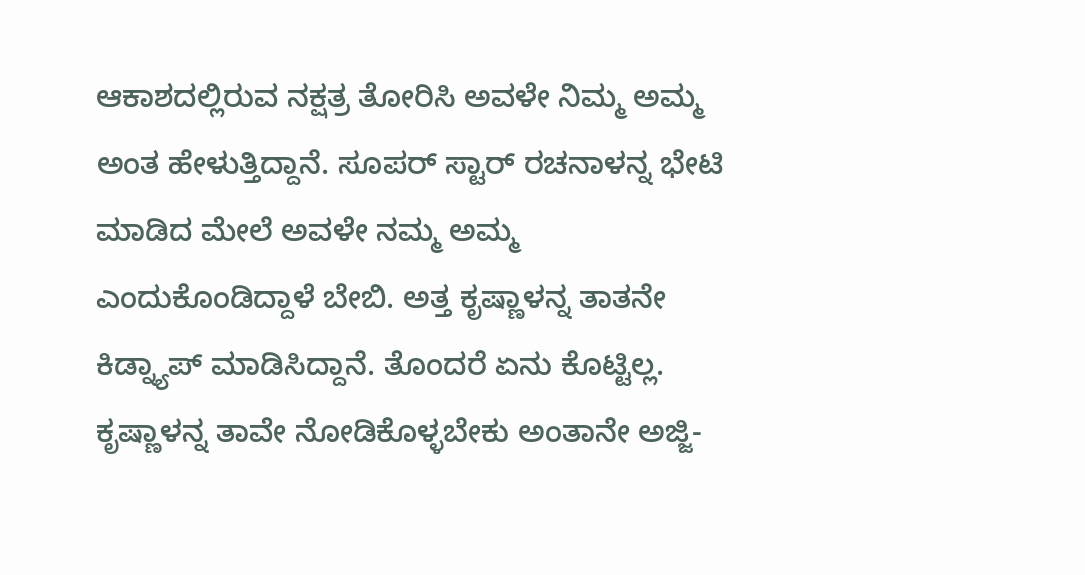ಆಕಾಶದಲ್ಲಿರುವ ನಕ್ಷತ್ರ ತೋರಿಸಿ ಅವಳೇ ನಿಮ್ಮ ಅಮ್ಮ ಅಂತ ಹೇಳುತ್ತಿದ್ದಾನೆ. ಸೂಪರ್ ಸ್ಟಾರ್ ರಚನಾಳನ್ನ ಭೇಟಿ ಮಾಡಿದ ಮೇಲೆ ಅವಳೇ ನಮ್ಮ ಅಮ್ಮ ಎಂದುಕೊಂಡಿದ್ದಾಳೆ ಬೇಬಿ. ಅತ್ತ ಕೃಷ್ಣಾಳನ್ನ ತಾತನೇ ಕಿಡ್ನ್ಯಾಪ್ ಮಾಡಿಸಿದ್ದಾನೆ. ತೊಂದರೆ ಏನು ಕೊಟ್ಟಿಲ್ಲ. ಕೃಷ್ಣಾಳನ್ನ ತಾವೇ ನೋಡಿಕೊಳ್ಳಬೇಕು ಅಂತಾನೇ ಅಜ್ಜಿ-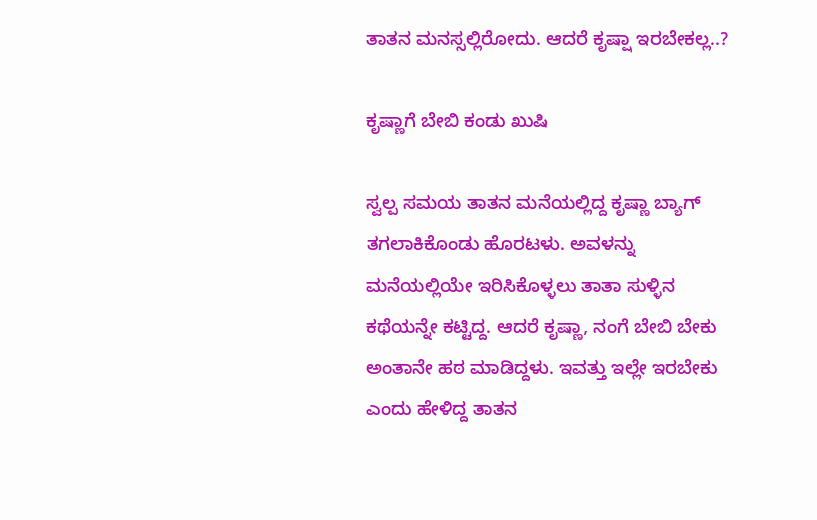ತಾತನ ಮನಸ್ಸಲ್ಲಿರೋದು. ಆದರೆ ಕೃಷ್ಷಾ ಇರಬೇಕಲ್ಲ..?

ಕೃಷ್ಣಾಗೆ ಬೇಬಿ ಕಂಡು ಖುಷಿ

ಸ್ವಲ್ಪ ಸಮಯ ತಾತನ ಮನೆಯಲ್ಲಿದ್ದ ಕೃಷ್ಣಾ ಬ್ಯಾಗ್ ತಗಲಾಕಿಕೊಂಡು ಹೊರಟಳು. ಅವಳನ್ನು ಮನೆಯಲ್ಲಿಯೇ ಇರಿಸಿಕೊಳ್ಳಲು ತಾತಾ ಸುಳ್ಳಿನ ಕಥೆಯನ್ನೇ ಕಟ್ಟಿದ್ದ. ಆದರೆ ಕೃಷ್ಣಾ, ನಂಗೆ ಬೇಬಿ ಬೇಕು ಅಂತಾನೇ ಹಠ ಮಾಡಿದ್ದಳು. ಇವತ್ತು ಇಲ್ಲೇ ಇರಬೇಕು ಎಂದು ಹೇಳಿದ್ದ ತಾತನ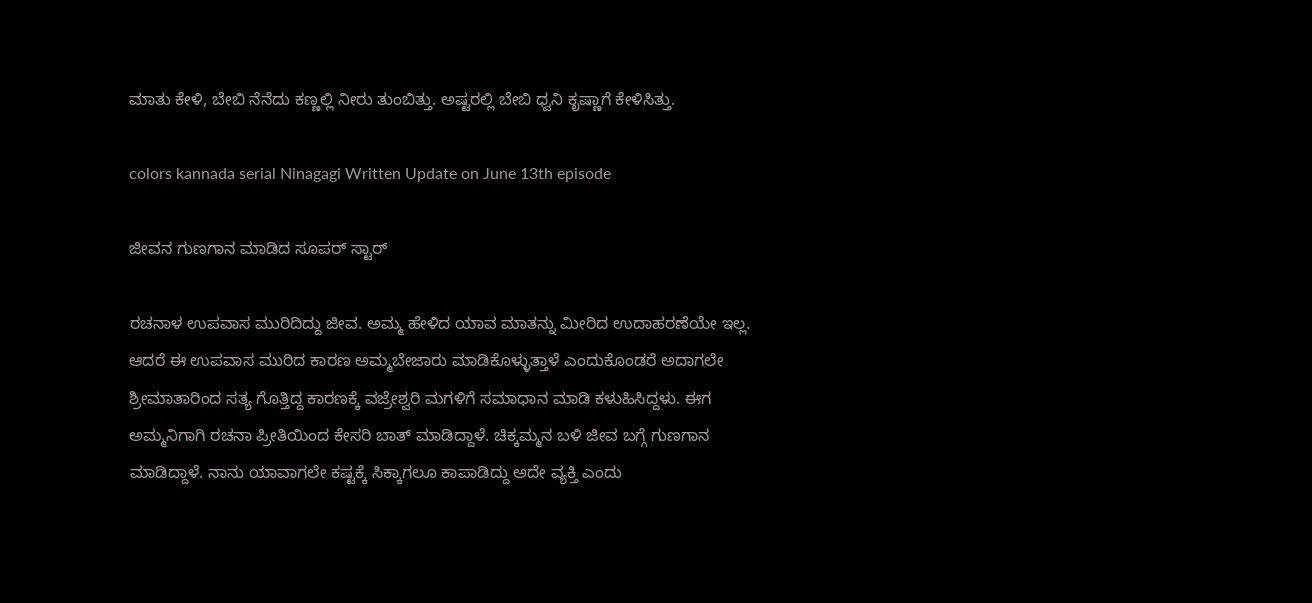ಮಾತು ಕೇಳಿ, ಬೇಬಿ ನೆನೆದು ಕಣ್ಣಲ್ಲಿ ನೀರು ತುಂಬಿತ್ತು. ಅಷ್ಟರಲ್ಲಿ ಬೇಬಿ ಧ್ವನಿ ಕೃಷ್ಣಾಗೆ ಕೇಳಿಸಿತ್ತು.

colors kannada serial Ninagagi Written Update on June 13th episode

ಜೀವನ ಗುಣಗಾನ ಮಾಡಿದ ಸೂಪರ್ ಸ್ಟಾರ್

ರಚನಾಳ ಉಪವಾಸ ಮುರಿದಿದ್ದು ಜೀವ. ಅಮ್ಮ ಹೇಳಿದ ಯಾವ ಮಾತನ್ನು ಮೀರಿದ ಉದಾಹರಣೆಯೇ ಇಲ್ಲ. ಆದರೆ ಈ ಉಪವಾಸ ಮುರಿದ ಕಾರಣ ಅಮ್ಮ‌ಬೇಜಾರು ಮಾಡಿಕೊಳ್ಳುತ್ತಾಳೆ ಎಂದುಕೊಂಡರೆ ಅದಾಗಲೇ ಶ್ರೀಮಾತಾರಿಂದ ಸತ್ಯ ಗೊತ್ತಿದ್ದ ಕಾರಣಕ್ಕೆ ವಜ್ರೇಶ್ವರಿ ಮಗಳಿಗೆ ಸಮಾಧಾನ ಮಾಡಿ ಕಳುಹಿಸಿದ್ದಳು. ಈಗ ಅಮ್ಮನಿಗಾಗಿ ರಚನಾ ಪ್ರೀತಿಯಿಂದ ಕೇಸರಿ ಬಾತ್ ಮಾಡಿದ್ದಾಳೆ. ಚಿಕ್ಕಮ್ಮನ ಬಳಿ ಜೀವ ಬಗ್ಗೆ ಗುಣಗಾನ ಮಾಡಿದ್ದಾಳೆ. ನಾನು ಯಾವಾಗಲೇ ಕಷ್ಟಕ್ಕೆ ಸಿಕ್ಕಾಗಲೂ ಕಾಪಾಡಿದ್ದು ಅದೇ ವ್ಯಕ್ತಿ ಎಂದು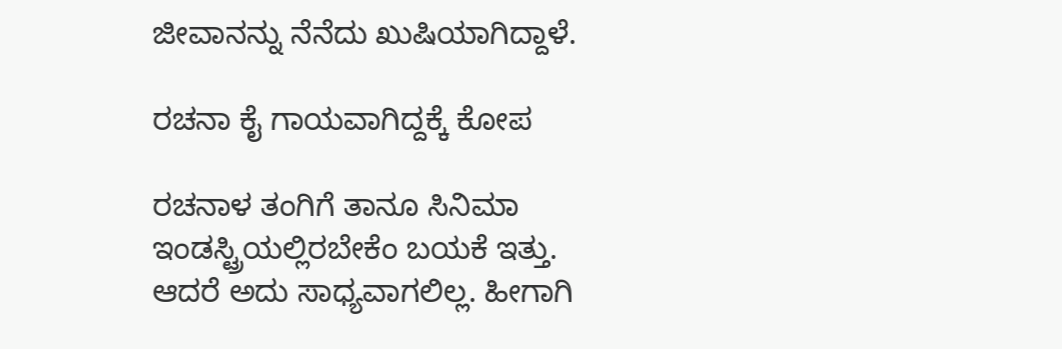ಜೀವಾನನ್ನು ನೆನೆದು ಖುಷಿಯಾಗಿದ್ದಾಳೆ.

ರಚನಾ ಕೈ ಗಾಯವಾಗಿದ್ದಕ್ಕೆ ಕೋಪ

ರಚನಾಳ ತಂಗಿಗೆ ತಾನೂ ಸಿನಿಮಾ ಇಂಡಸ್ಟ್ರಿಯಲ್ಲಿರಬೇಕೆಂ ಬಯಕೆ ಇತ್ತು. ಆದರೆ ಅದು ಸಾಧ್ಯವಾಗಲಿಲ್ಲ. ಹೀಗಾಗಿ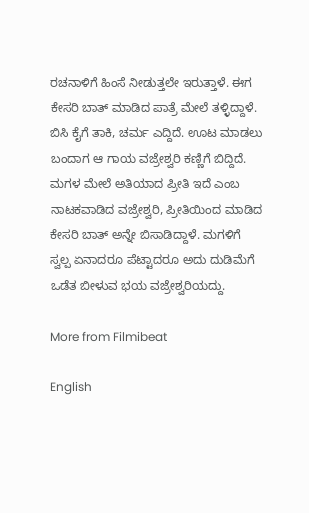ರಚನಾಳಿಗೆ ಹಿಂಸೆ ನೀಡುತ್ತಲೇ ಇರುತ್ತಾಳೆ. ಈಗ ಕೇಸರಿ ಬಾತ್ ಮಾಡಿದ ಪಾತ್ರೆ ಮೇಲೆ ತಳ್ಳಿದ್ದಾಳೆ. ಬಿಸಿ ಕೈಗೆ ತಾಕಿ, ಚರ್ಮ ಎದ್ದಿದೆ. ಊಟ ಮಾಡಲು ಬಂದಾಗ ಆ ಗಾಯ ವಜ್ರೇಶ್ವರಿ ಕಣ್ಣಿಗೆ ಬಿದ್ದಿದೆ. ಮಗಳ ಮೇಲೆ ಅತಿಯಾದ ಪ್ರೀತಿ ಇದೆ ಎಂಬ ನಾಟಕವಾಡಿದ ವಜ್ರೇಶ್ವರಿ, ಪ್ರೀತಿಯಿಂದ ಮಾಡಿದ ಕೇಸರಿ ಬಾತ್ ಅನ್ನೇ ಬಿಸಾಡಿದ್ದಾಳೆ. ಮಗಳಿಗೆ ಸ್ವಲ್ಪ ಏನಾದರೂ ಪೆಟ್ಟಾದರೂ ಅದು ದುಡಿಮೆಗೆ ಒಡೆತ ಬೀಳುವ ಭಯ ವಜ್ರೇಶ್ವರಿಯದ್ದು.

More from Filmibeat

English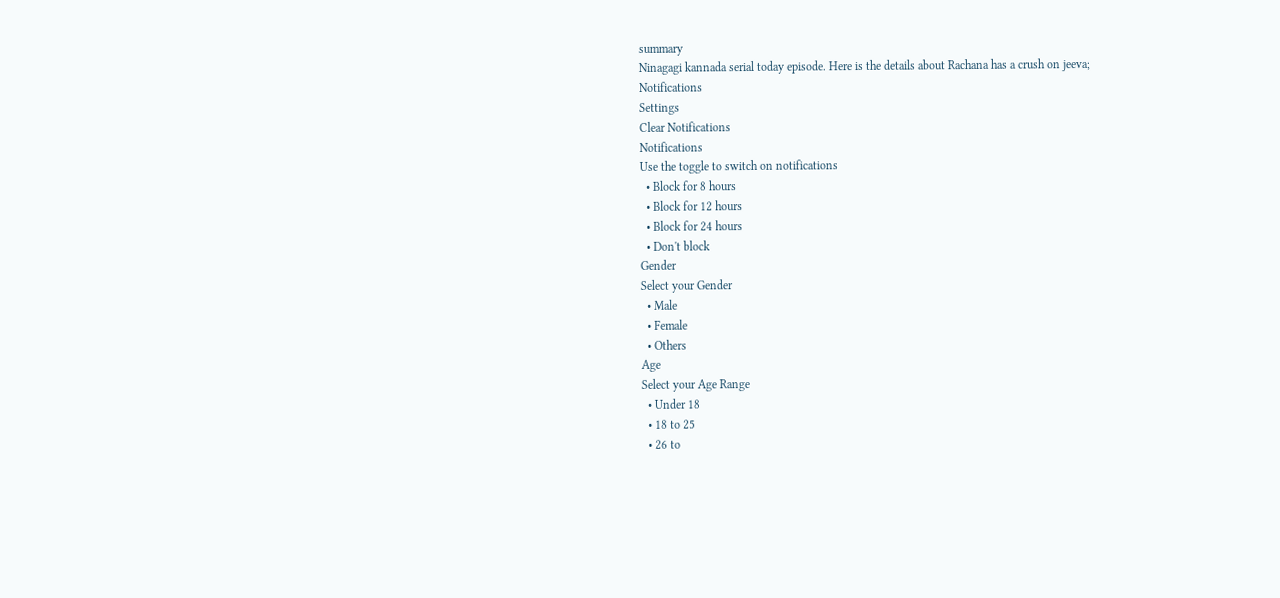summary
Ninagagi kannada serial today episode. Here is the details about Rachana has a crush on jeeva;
Notifications
Settings
Clear Notifications
Notifications
Use the toggle to switch on notifications
  • Block for 8 hours
  • Block for 12 hours
  • Block for 24 hours
  • Don't block
Gender
Select your Gender
  • Male
  • Female
  • Others
Age
Select your Age Range
  • Under 18
  • 18 to 25
  • 26 to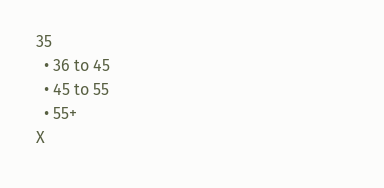35
  • 36 to 45
  • 45 to 55
  • 55+
X